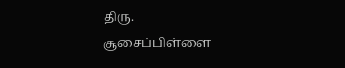திரு. சூசைப்பிள்ளை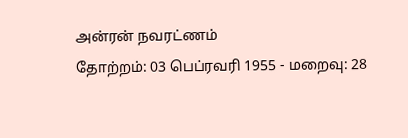அன்ரன் நவரட்ணம்
தோற்றம்: 03 பெப்ரவரி 1955 - மறைவு: 28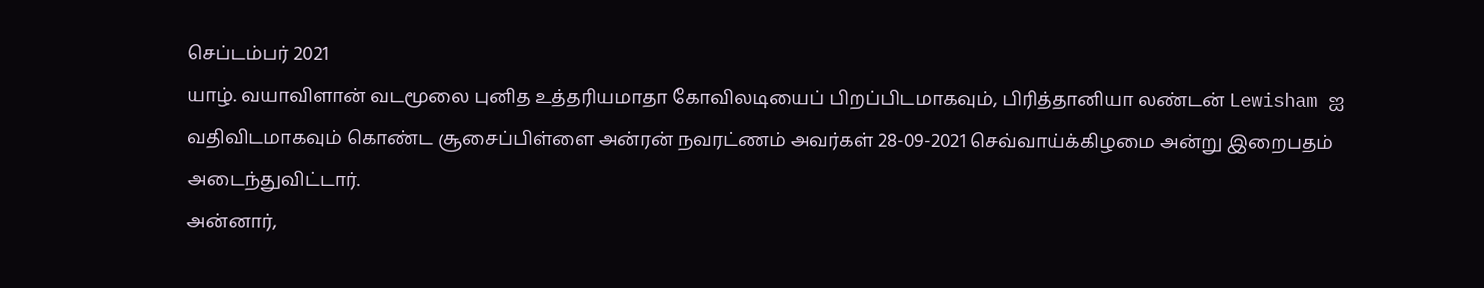செப்டம்பர் 2021
யாழ். வயாவிளான் வடமூலை புனித உத்தரியமாதா கோவிலடியைப் பிறப்பிடமாகவும், பிரித்தானியா லண்டன் Lewisham ஐ வதிவிடமாகவும் கொண்ட சூசைப்பிள்ளை அன்ரன் நவரட்ணம் அவர்கள் 28-09-2021 செவ்வாய்க்கிழமை அன்று இறைபதம் அடைந்துவிட்டார்.
அன்னார்,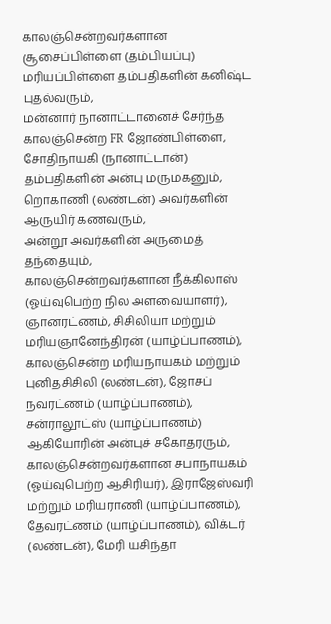காலஞ்சென்றவர்களான சூசைப்பிள்ளை (தம்பியப்பு) மரியப்பிள்ளை தம்பதிகளின் கனிஷ்ட புதல்வரும்,
மன்னார் நானாட்டானைச் சேர்ந்த காலஞ்சென்ற FR ஜோண்பிள்ளை, சோதிநாயகி (நானாட்டான்) தம்பதிகளின் அன்பு மருமகனும்,
றொகாணி (லண்டன்) அவர்களின் ஆருயிர் கணவரும்,
அன்றூ அவர்களின் அருமைத் தந்தையும்,
காலஞ்சென்றவர்களான நீக்கிலாஸ் (ஓய்வுபெற்ற நில அளவையாளர்), ஞானரட்ணம், சிசிலியா மற்றும் மரியஞானேந்திரன் (யாழ்ப்பாணம்), காலஞ்சென்ற மரியநாயகம் மற்றும் புனிதசிசிலி (லண்டன்), ஜோசப் நவரட்ணம் (யாழ்ப்பாணம்), சன்ராலூட்ஸ் (யாழ்ப்பாணம்) ஆகியோரின் அன்புச் சகோதரரும்,
காலஞ்சென்றவர்களான சபாநாயகம் (ஓய்வுபெற்ற ஆசிரியர்), இராஜேஸ்வரி மற்றும் மரியராணி (யாழ்ப்பாணம்), தேவரட்ணம் (யாழ்ப்பாணம்), விக்டர் (லண்டன்), மேரி யசிந்தா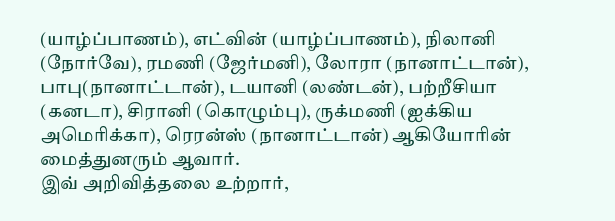(யாழ்ப்பாணம்), எட்வின் (யாழ்ப்பாணம்), நிலானி (நோர்வே), ரமணி (ஜேர்மனி), லோரா (நானாட்டான்), பாபு(நானாட்டான்), டயானி (லண்டன்), பற்றீசியா (கனடா), சிரானி (கொழும்பு), ருக்மணி (ஐக்கிய அமெரிக்கா), ரெரன்ஸ் (நானாட்டான்) ஆகியோரின் மைத்துனரும் ஆவார்.
இவ் அறிவித்தலை உற்றார்,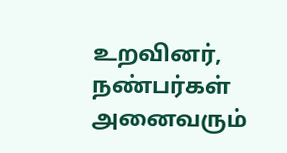உறவினர், நண்பர்கள் அனைவரும்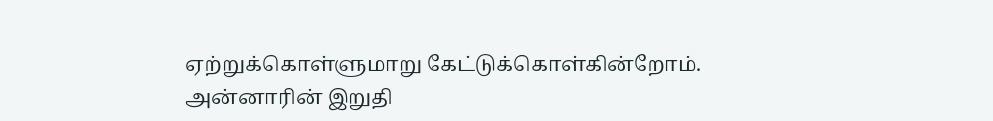ஏற்றுக்கொள்ளுமாறு கேட்டுக்கொள்கின்றோம்.
அன்னாரின் இறுதி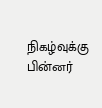நிகழ்வுக்கு பின்னர்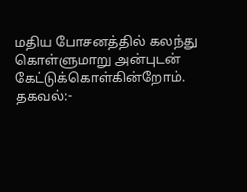மதிய போசனத்தில் கலந்து கொள்ளுமாறு அன்புடன் கேட்டுக்கொள்கின்றோம்.
தகவல்:-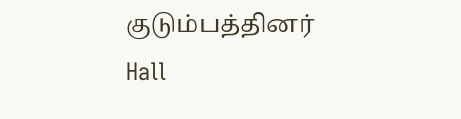குடும்பத்தினர்
Hall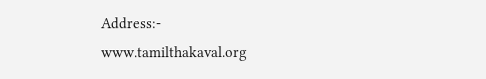Address:-
www.tamilthakaval.org